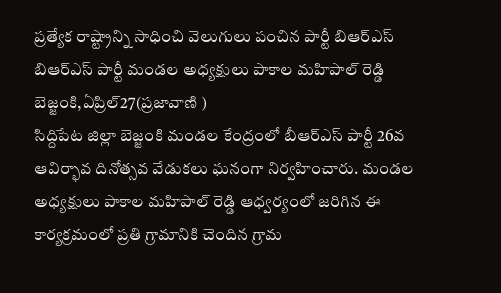ప్రత్యేక రాష్ట్రాన్ని సాధించి వెలుగులు పంచిన పార్టీ బిఆర్ఎస్
బిఆర్ఎస్ పార్టీ మండల అధ్యక్షులు పాకాల మహిపాల్ రెడ్డి
బెజ్జంకి,ఏప్రిల్27(ప్రజావాణి )
సిద్దిపేట జిల్లా బెజ్జంకి మండల కేంద్రంలో బీఆర్ఎస్ పార్టీ 26వ ఆవిర్భావ దినోత్సవ వేడుకలు ఘనంగా నిర్వహించారు. మండల అధ్యక్షులు పాకాల మహిపాల్ రెడ్డి ఆధ్వర్యంలో జరిగిన ఈ కార్యక్రమంలో ప్రతి గ్రామానికి చెందిన గ్రామ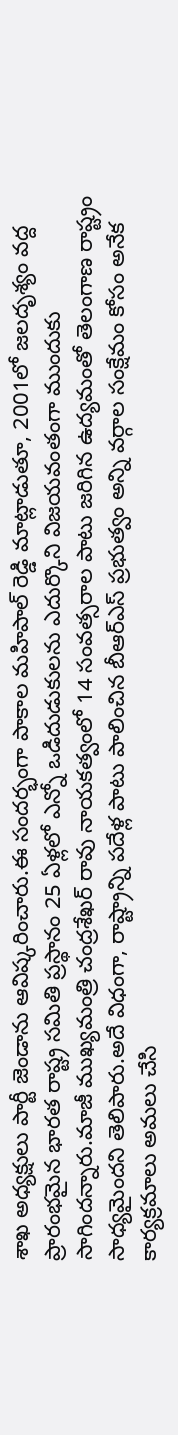శాఖ అధ్యక్షులు పార్టీ జెండాను ఆవిష్కరించారు.ఈ సందర్భంగా పాకాల మహిపాల్ రెడ్డి మాట్లాడుతూ, 2001లో జలదృశ్యం వద్ద ప్రారంభమైన భారత రాష్ట్ర సమితి ప్రస్థానం 25 ఏళ్లలో ఎన్నో ఒడిదుడుకులను ఎదుర్కొని విజయవంతంగా ముందుకు సాగిందన్నారు.మాజీ ముఖ్యమంత్రి చంద్రశేఖర్ రావు నాయకత్వంలో 14 సంవత్సరాల పాటు జరిగిన ఉద్యమంతో తెలంగాణ రాష్ట్రం సాధ్యమైందని తెలిపారు.అదే విధంగా, రాష్ట్రాన్ని పదేళ్ల పాటు పాలించిన బీఆర్ఎస్ ప్రభుత్వం అన్ని వర్గాల సంక్షేమం కోసం అనేక కార్యక్రమాలు అమలు చేసి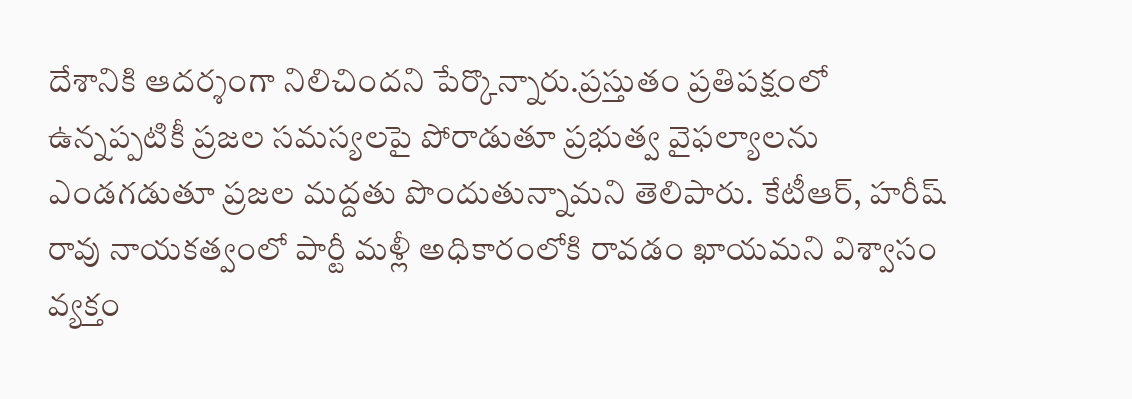దేశానికి ఆదర్శంగా నిలిచిందని పేర్కొన్నారు.ప్రస్తుతం ప్రతిపక్షంలో ఉన్నప్పటికీ ప్రజల సమస్యలపై పోరాడుతూ ప్రభుత్వ వైఫల్యాలను ఎండగడుతూ ప్రజల మద్దతు పొందుతున్నామని తెలిపారు. కేటీఆర్, హరీష్ రావు నాయకత్వంలో పార్టీ మళ్లీ అధికారంలోకి రావడం ఖాయమని విశ్వాసం వ్యక్తం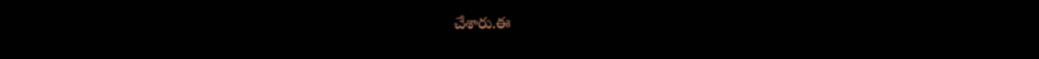చేశారు.ఈ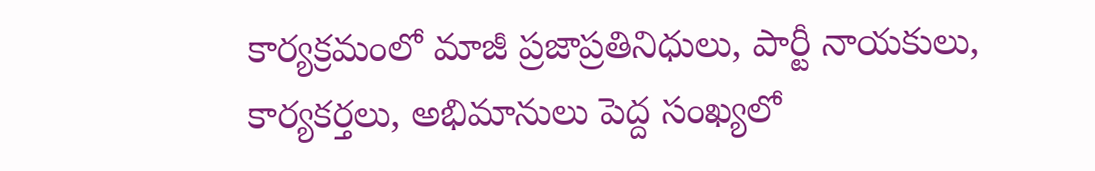కార్యక్రమంలో మాజీ ప్రజాప్రతినిధులు, పార్టీ నాయకులు, కార్యకర్తలు, అభిమానులు పెద్ద సంఖ్యలో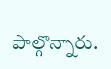పాల్గొన్నారు.